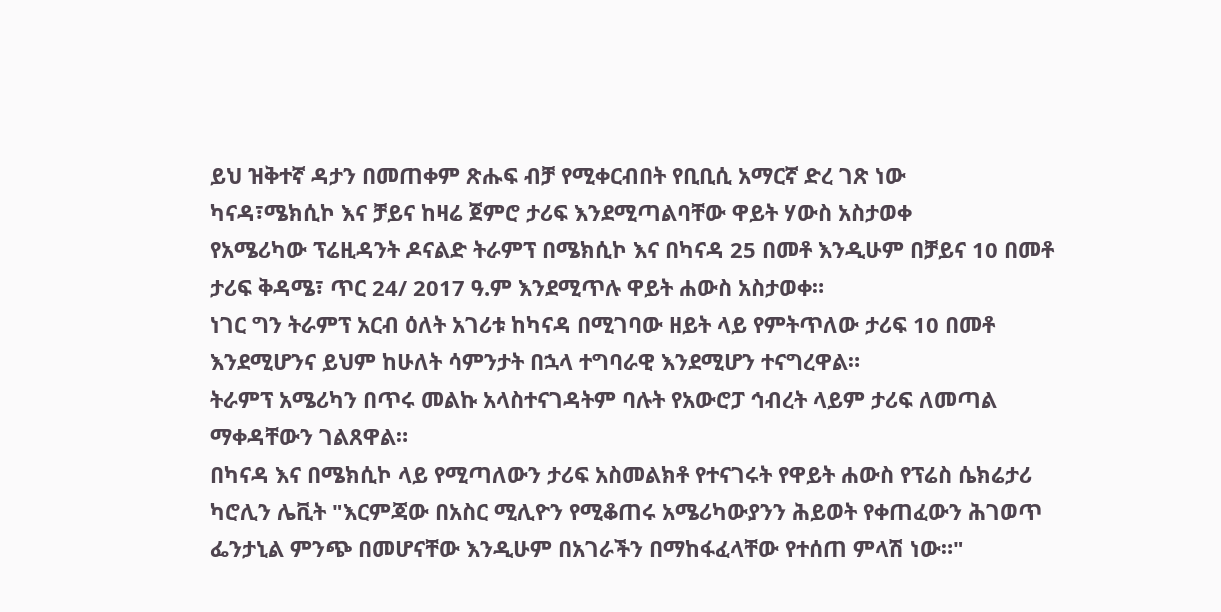ይህ ዝቅተኛ ዳታን በመጠቀም ጽሑፍ ብቻ የሚቀርብበት የቢቢሲ አማርኛ ድረ ገጽ ነው
ካናዳ፣ሜክሲኮ እና ቻይና ከዛሬ ጀምሮ ታሪፍ እንደሚጣልባቸው ዋይት ሃውስ አስታወቀ
የአሜሪካው ፕሬዚዳንት ዶናልድ ትራምፕ በሜክሲኮ እና በካናዳ 25 በመቶ እንዲሁም በቻይና 10 በመቶ ታሪፍ ቅዳሜ፣ ጥር 24/ 2017 ዓ.ም እንደሚጥሉ ዋይት ሐውስ አስታወቀ።
ነገር ግን ትራምፕ አርብ ዕለት አገሪቱ ከካናዳ በሚገባው ዘይት ላይ የምትጥለው ታሪፍ 10 በመቶ እንደሚሆንና ይህም ከሁለት ሳምንታት በኋላ ተግባራዊ እንደሚሆን ተናግረዋል።
ትራምፕ አሜሪካን በጥሩ መልኩ አላስተናገዳትም ባሉት የአውሮፓ ኅብረት ላይም ታሪፍ ለመጣል ማቀዳቸውን ገልጸዋል።
በካናዳ እና በሜክሲኮ ላይ የሚጣለውን ታሪፍ አስመልክቶ የተናገሩት የዋይት ሐውስ የፕሬስ ሴክሬታሪ ካሮሊን ሌቪት "እርምጃው በአስር ሚሊዮን የሚቆጠሩ አሜሪካውያንን ሕይወት የቀጠፈውን ሕገወጥ ፌንታኒል ምንጭ በመሆናቸው እንዲሁም በአገራችን በማከፋፈላቸው የተሰጠ ምላሽ ነው።"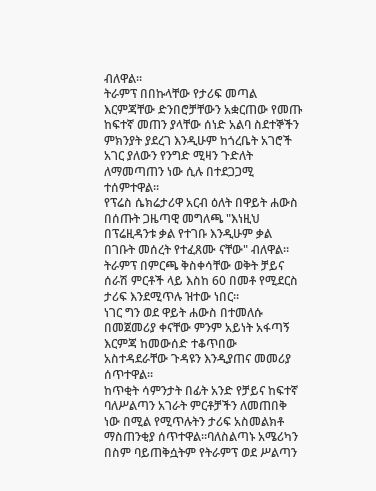ብለዋል።
ትራምፕ በበኩላቸው የታሪፍ መጣል እርምጃቸው ድንበሮቻቸውን አቋርጠው የመጡ ከፍተኛ መጠን ያላቸው ሰነድ አልባ ስደተኞችን ምክንያት ያደረገ እንዲሁም ከጎረቤት አገሮች አገር ያለውን የንግድ ሚዛን ጉድለት ለማመጣጠን ነው ሲሉ በተደጋጋሚ ተሰምተዋል።
የፕሬስ ሴክሬታሪዋ አርብ ዕለት በዋይት ሐውስ በሰጡት ጋዜጣዊ መግለጫ "እነዚህ በፕሬዚዳንቱ ቃል የተገቡ እንዲሁም ቃል በገቡት መሰረት የተፈጸሙ ናቸው" ብለዋል።
ትራምፕ በምርጫ ቅስቀሳቸው ወቅት ቻይና ሰራሽ ምርቶች ላይ እስከ 60 በመቶ የሚደርስ ታሪፍ እንደሚጥሉ ዝተው ነበር።
ነገር ግን ወደ ዋይት ሐውስ በተመለሱ በመጀመሪያ ቀናቸው ምንም አይነት አፋጣኝ እርምጃ ከመውሰድ ተቆጥበው አስተዳደራቸው ጉዳዩን እንዲያጠና መመሪያ ሰጥተዋል።
ከጥቂት ሳምንታት በፊት አንድ የቻይና ከፍተኛ ባለሥልጣን አገራት ምርቶቻችን ለመጠበቅ ነው በሚል የሚጥሉትን ታሪፍ አስመልክቶ ማስጠንቂያ ሰጥተዋል።ባለስልጣኑ አሜሪካን በስም ባይጠቅሷትም የትራምፕ ወደ ሥልጣን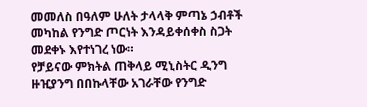መመለስ በዓለም ሁለት ታላላቅ ምጣኔ ኃብቶች መካከል የንግድ ጦርነት እንዳይቀሰቀስ ስጋት መደቀኑ እየተነገረ ነው።
የቻይናው ምክትል ጠቅላይ ሚኒስትር ዲንግ ዙዢያንግ በበኩላቸው አገራቸው የንግድ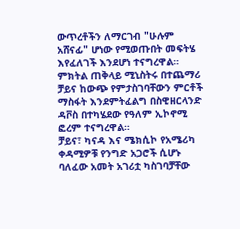ውጥረቶችን ለማርገብ "ሁሉም አሸናፊ" ሆነው የሚወጡበት መፍትሄ እየፈለገች እንደሆነ ተናግረዋል።
ምክትል ጠቅላይ ሚኒስትሩ በተጨማሪ ቻይና ከውጭ የምታስገባቸውን ምርቶች ማስፋት እንደምትፈልግ በስዊዘርላንድ ዳቮስ በተካሄደው የዓለም ኢኮኖሚ ፎረም ተናግረዋል።
ቻይና፣ ካናዳ እና ሜክሲኮ የአሜሪካ ቀዳሚዎቹ የንግድ አጋሮች ሲሆኑ ባለፈው አመት አገሪቷ ካስገባቻቸው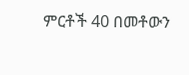ምርቶች 40 በመቶውን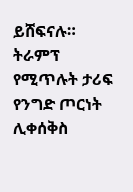ይሸፍናሉ።
ትራምፕ የሚጥሉት ታሪፍ የንግድ ጦርነት ሊቀሰቅስ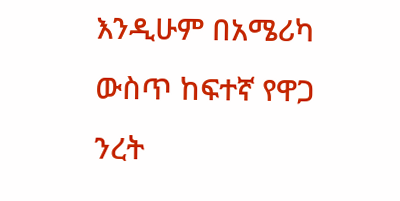እንዲሁም በአሜሪካ ውስጥ ከፍተኛ የዋጋ ንረት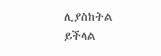ሊያስከትል ይችላል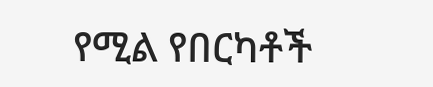የሚል የበርካቶች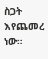ስጋት እየጨመረ ነው።